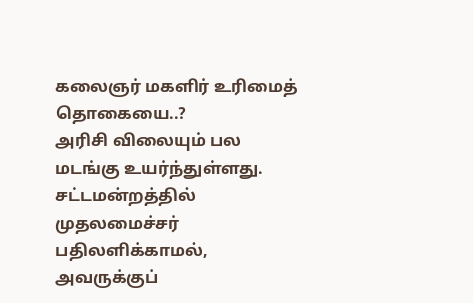கலைஞர் மகளிர் உரிமைத் தொகையை..?
அரிசி விலையும் பல மடங்கு உயர்ந்துள்ளது. சட்டமன்றத்தில் முதலமைச்சர் பதிலளிக்காமல், அவருக்குப்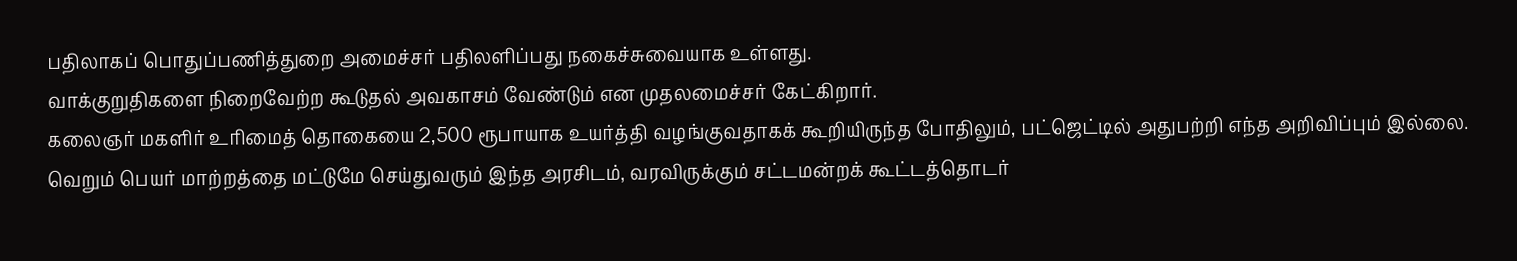பதிலாகப் பொதுப்பணித்துறை அமைச்சர் பதிலளிப்பது நகைச்சுவையாக உள்ளது.
வாக்குறுதிகளை நிறைவேற்ற கூடுதல் அவகாசம் வேண்டும் என முதலமைச்சர் கேட்கிறார்.
கலைஞர் மகளிர் உரிமைத் தொகையை 2,500 ரூபாயாக உயர்த்தி வழங்குவதாகக் கூறியிருந்த போதிலும், பட்ஜெட்டில் அதுபற்றி எந்த அறிவிப்பும் இல்லை.
வெறும் பெயர் மாற்றத்தை மட்டுமே செய்துவரும் இந்த அரசிடம், வரவிருக்கும் சட்டமன்றக் கூட்டத்தொடர்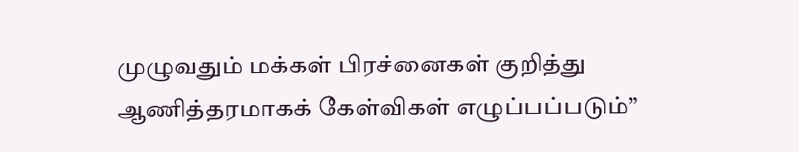முழுவதும் மக்கள் பிரச்னைகள் குறித்து ஆணித்தரமாகக் கேள்விகள் எழுப்பப்படும்”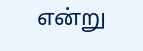என்று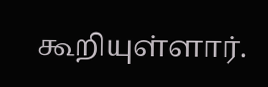கூறியுள்ளார்.